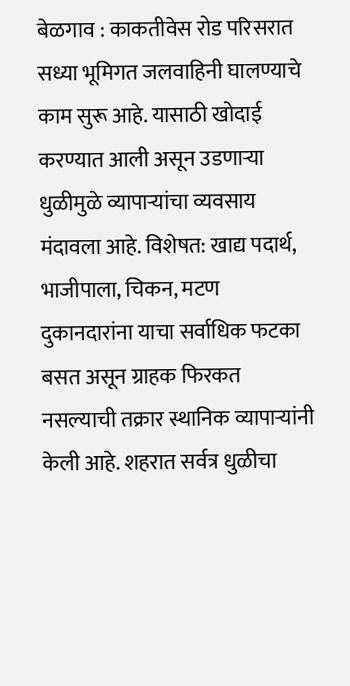बेळगाव : काकतीवेस रोड परिसरात सध्या भूमिगत जलवाहिनी घालण्याचे काम सुरू आहे. यासाठी खोदाई करण्यात आली असून उडणाऱ्या धुळीमुळे व्यापाऱ्यांचा व्यवसाय मंदावला आहे. विशेषत: खाद्य पदार्थ, भाजीपाला, चिकन, मटण दुकानदारांना याचा सर्वाधिक फटका बसत असून ग्राहक फिरकत नसल्याची तक्रार स्थानिक व्यापाऱ्यांनी केली आहे. शहरात सर्वत्र धुळीचा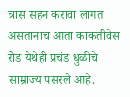त्रास सहन करावा लागत असतानाच आता काकतीवेस रोड येथेही प्रचंड धुळीचे साम्राज्य पसरले आहे.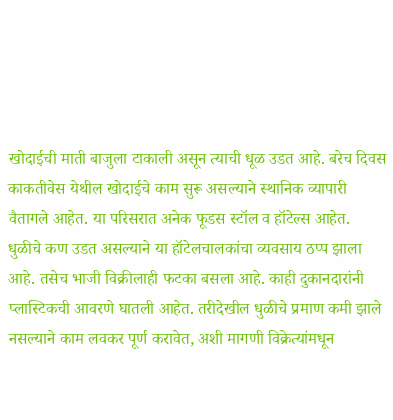खोदाईची माती बाजुला टाकाली असून त्याची धूळ उडत आहे. बरेच दिवस काकतीवेस येथील खोदाईचे काम सुरू असल्याने स्थानिक व्यापारी वैतागले आहेत. या परिसरात अनेक फूडस स्टॉल व हॉटेल्स आहेत. धुळीचे कण उडत असल्याने या हॉटेलचालकांचा व्यवसाय ठप्प झाला आहे. तसेच भाजी विक्रीलाही फटका बसला आहे. काही दुकानदारांनी प्लास्टिकची आवरणे घातली आहेत. तरीदेखील धुळीचे प्रमाण कमी झाले नसल्याने काम लवकर पूर्ण करावेत, अशी मागणी विक्रेत्यांमधून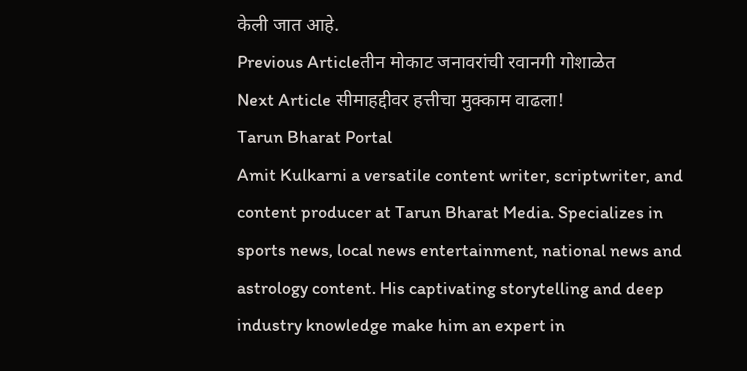केली जात आहे.
Previous Articleतीन मोकाट जनावरांची रवानगी गोशाळेत
Next Article सीमाहद्दीवर हत्तीचा मुक्काम वाढला!
Tarun Bharat Portal
Amit Kulkarni a versatile content writer, scriptwriter, and content producer at Tarun Bharat Media. Specializes in sports news, local news entertainment, national news and astrology content. His captivating storytelling and deep industry knowledge make him an expert in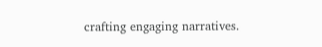crafting engaging narratives.